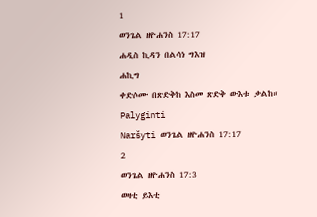1
ወንጌል ዘዮሐንስ 17:17
ሐዲስ ኪዳን በልሳነ ግእዝ
ሐኪግ
ቀድሶሙ በጽድቅከ እስመ ጽድቅ ውእቱ ቃልከ።
Palyginti
Naršyti ወንጌል ዘዮሐንስ 17:17
2
ወንጌል ዘዮሐንስ 17:3
ወዛቲ ይእቲ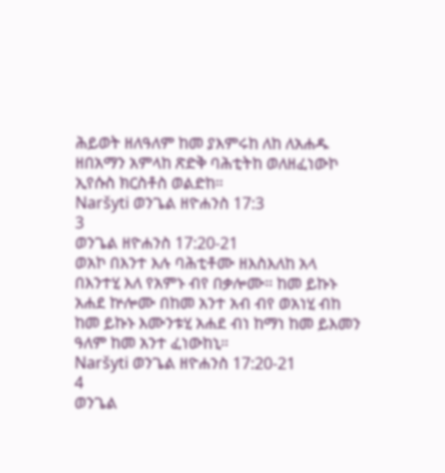ሕይወት ዘለዓለም ከመ ያእምሩከ ለከ ለአሐዱ ዘበአማን አምላከ ጽድቅ ባሕቲትከ ወለዘፈነውኮ ኢየሱስ ክርስቶስ ወልድከ።
Naršyti ወንጌል ዘዮሐንስ 17:3
3
ወንጌል ዘዮሐንስ 17:20-21
ወአኮ በእንተ እሉ ባሕቲቶሙ ዘእስእለከ አላ በእንተሂ እለ የአምኑ ብየ በቃሎሙ። ከመ ይኩኑ አሐደ ኵሎሙ በከመ አንተ አብ ብየ ወአነሂ ብከ ከመ ይኩኑ እሙንቱሂ አሐደ ብነ ከማነ ከመ ይእመን ዓለም ከመ አንተ ፈነውከኒ።
Naršyti ወንጌል ዘዮሐንስ 17:20-21
4
ወንጌል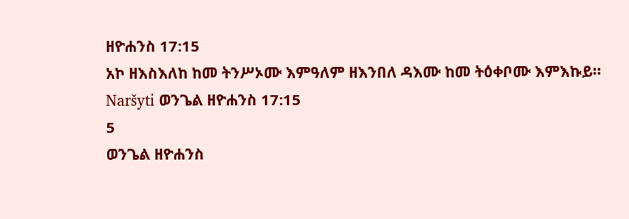ዘዮሐንስ 17:15
አኮ ዘእስእለከ ከመ ትንሥኦሙ እምዓለም ዘእንበለ ዳእሙ ከመ ትዕቀቦሙ እምእኩይ።
Naršyti ወንጌል ዘዮሐንስ 17:15
5
ወንጌል ዘዮሐንስ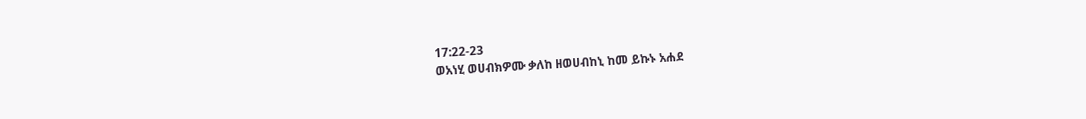17:22-23
ወአነሂ ወሀብክዎሙ ቃለከ ዘወሀብከኒ ከመ ይኩኑ አሐደ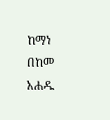ከማነ በከመ አሐዱ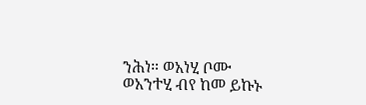ንሕነ። ወአነሂ ቦሙ ወአንተሂ ብየ ከመ ይኩኑ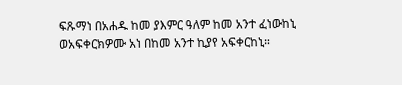ፍጹማነ በአሐዱ ከመ ያእምር ዓለም ከመ አንተ ፈነውከኒ ወአፍቀርክዎሙ አነ በከመ አንተ ኪያየ አፍቀርከኒ።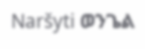Naršyti ወንጌል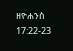ዘዮሐንስ 17:22-23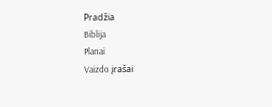Pradžia
Biblija
Planai
Vaizdo įrašai